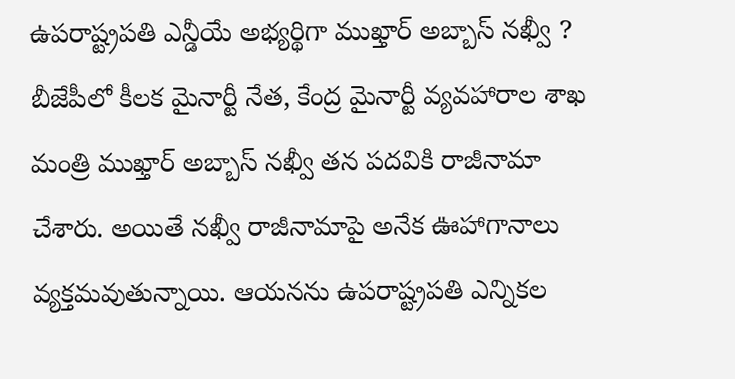ఉపరాష్ట్రపతి ఎన్డీయే అభ్యర్థిగా ముఖ్తార్ అబ్బాస్ నఖ్వీ ?
బీజేపీలో కీలక మైనార్టీ నేత, కేంద్ర మైనార్టీ వ్యవహారాల శాఖ మంత్రి ముఖ్తార్ అబ్బాస్ నఖ్వీ తన పదవికి రాజీనామా చేశారు. అయితే నఖ్వీ రాజీనామాపై అనేక ఊహాగానాలు వ్యక్తమవుతున్నాయి. ఆయనను ఉపరాష్ట్రపతి ఎన్నికల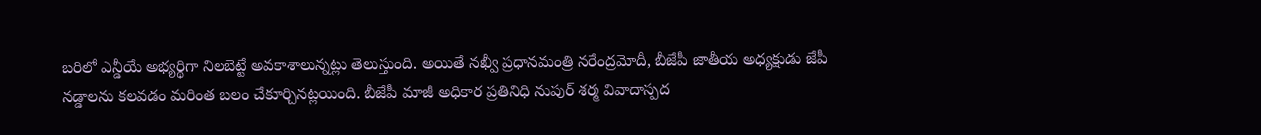బరిలో ఎన్డీయే అభ్యర్థిగా నిలబెట్టే అవకాశాలున్నట్లు తెలుస్తుంది. అయితే నఖ్వీ ప్రధానమంత్రి నరేంద్రమోదీ, బీజేపీ జాతీయ అధ్యక్షుడు జేపీ నడ్డాలను కలవడం మరింత బలం చేకూర్చినట్లయింది. బీజేపీ మాజీ అధికార ప్రతినిధి నుపుర్ శర్మ వివాదాస్పద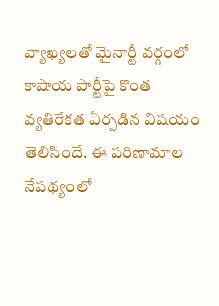వ్యాఖ్యలతో మైనార్టీ వర్గంలో కాషాయ పార్టీపై కొంత వ్యతిరేకత ఏర్పడిన విషయం తెలిసిందే. ఈ పరిణామాల నేపథ్యంలో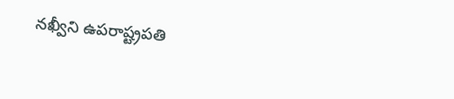నఖ్వీని ఉపరాష్ట్రపతి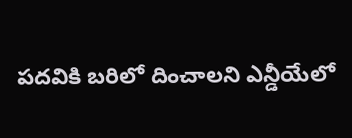పదవికి బరిలో దించాలని ఎన్డీయేలో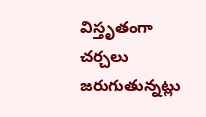విస్తృతంగా చర్చలు జరుగుతున్నట్లు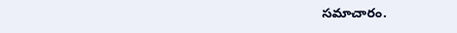సమాచారం.